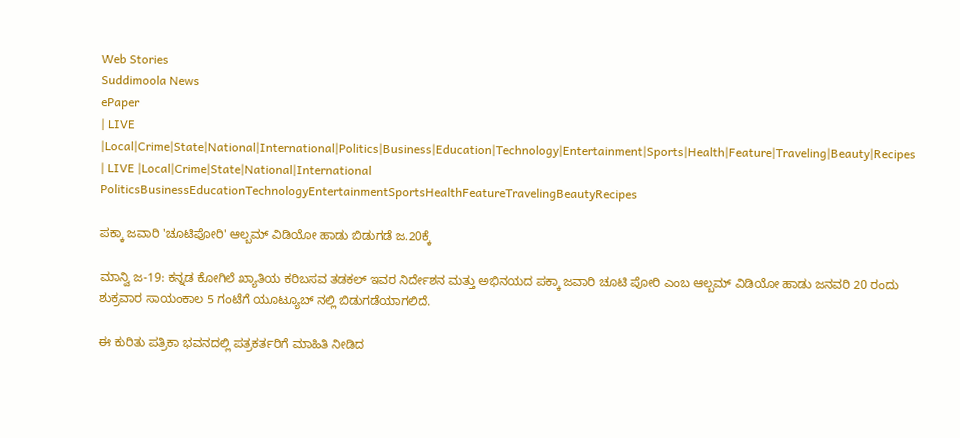Web Stories
Suddimoola News
ePaper
| LIVE |Local|Crime|State|National|International|Politics|Business|Education|Technology|Entertainment|Sports|Health|Feature|Traveling|Beauty|Recipes
| LIVE |Local|Crime|State|National|International
PoliticsBusinessEducationTechnologyEntertainmentSportsHealthFeatureTravelingBeautyRecipes

ಪಕ್ಕಾ ಜವಾರಿ 'ಚೂಟಿಪೋರಿ' ಆಲ್ಬಮ್ ವಿಡಿಯೋ ಹಾಡು ಬಿಡುಗಡೆ ಜ.20ಕ್ಕೆ

ಮಾನ್ವಿ ಜ-19: ಕನ್ನಡ ಕೋಗಿಲೆ ಖ್ಯಾತಿಯ ಕರಿಬಸವ ತಡಕಲ್ ಇವರ ನಿರ್ದೇಶನ ಮತ್ತು ಅಭಿನಯದ ಪಕ್ಕಾ ಜವಾರಿ ಚೂಟಿ ಪೋರಿ ಎಂಬ ಆಲ್ಬಮ್ ವಿಡಿಯೋ ಹಾಡು ಜನವರಿ 20 ರಂದು ಶುಕ್ರವಾರ ಸಾಯಂಕಾಲ 5 ಗಂಟೆಗೆ ಯೂಟ್ಯೂಬ್ ನಲ್ಲಿ ಬಿಡುಗಡೆಯಾಗಲಿದೆ.

ಈ ಕುರಿತು ಪತ್ರಿಕಾ ಭವನದಲ್ಲಿ ಪತ್ರಕರ್ತರಿಗೆ ಮಾಹಿತಿ ನೀಡಿದ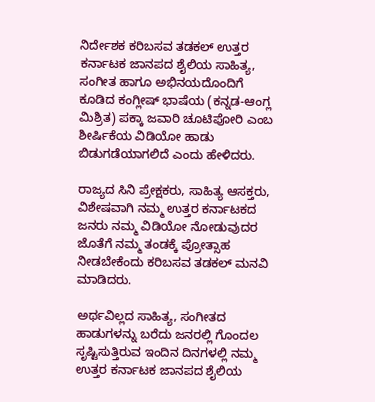ನಿರ್ದೇಶಕ ಕರಿಬಸವ ತಡಕಲ್ ಉತ್ತರ ಕರ್ನಾಟಕ ಜಾನಪದ ಶೈಲಿಯ ಸಾಹಿತ್ಯ, ಸಂಗೀತ ಹಾಗೂ ಅಭಿನಯದೊಂದಿಗೆ ಕೂಡಿದ ಕಂಗ್ಲೀಷ್ ಭಾಷೆಯ (ಕನ್ನಡ-ಆಂಗ್ಲ ಮಿಶ್ರಿತ) ಪಕ್ಕಾ ಜವಾರಿ ಚೂಟಿಪೋರಿ ಎಂಬ ಶೀರ್ಷಿಕೆಯ ವಿಡಿಯೋ ಹಾಡು ಬಿಡುಗಡೆಯಾಗಲಿದೆ ಎಂದು ಹೇಳಿದರು.

ರಾಜ್ಯದ ಸಿನಿ ಪ್ರೇಕ್ಷಕರು, ಸಾಹಿತ್ಯ ಆಸಕ್ತರು, ವಿಶೇಷವಾಗಿ ನಮ್ಮ ಉತ್ತರ ಕರ್ನಾಟಕದ ಜನರು ನಮ್ಮ ವಿಡಿಯೋ ನೋಡುವುದರ ಜೊತೆಗೆ ನಮ್ಮ ತಂಡಕ್ಕೆ ಪ್ರೋತ್ಸಾಹ ನೀಡಬೇಕೆಂದು ಕರಿಬಸವ ತಡಕಲ್ ಮನವಿ ಮಾಡಿದರು.

ಅರ್ಥವಿಲ್ಲದ ಸಾಹಿತ್ಯ, ಸಂಗೀತದ ಹಾಡುಗಳನ್ನು ಬರೆದು ಜನರಲ್ಲಿ ಗೊಂದಲ ಸೃಷ್ಟಿಸುತ್ತಿರುವ ಇಂದಿನ‌ ದಿನಗಳಲ್ಲಿ ನಮ್ಮ ಉತ್ತರ ಕರ್ನಾಟಕ ಜಾನಪದ ಶೈಲಿಯ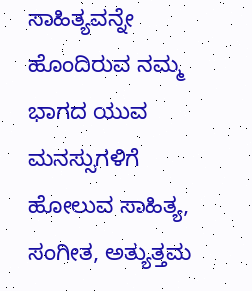ಸಾಹಿತ್ಯವನ್ನೇ ಹೊಂದಿರುವ ನಮ್ಮ ಭಾಗದ ಯುವ ಮನಸ್ಸುಗಳಿಗೆ ಹೋಲುವ ಸಾಹಿತ್ಯ, ಸಂಗೀತ, ಅತ್ಯುತ್ತಮ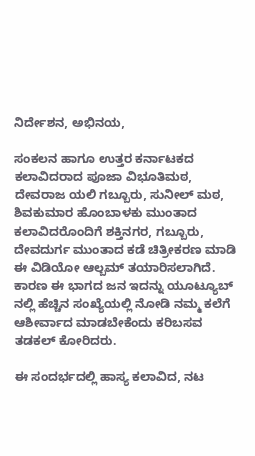ನಿರ್ದೇಶನ, ಅಭಿನಯ,

ಸಂಕಲನ ಹಾಗೂ ಉತ್ತರ ಕರ್ನಾಟಕದ ಕಲಾವಿದರಾದ ಪೂಜಾ ವಿಭೂತಿಮಠ, ದೇವರಾಜ ಯಲಿ ಗಬ್ಬೂರು, ಸುನೀಲ್ ಮಠ, ಶಿವಕುಮಾರ ಹೊಂಬಾಳಕು ಮುಂತಾದ ಕಲಾವಿದರೊಂದಿಗೆ ಶಕ್ತಿನಗರ, ಗಬ್ಬೂರು, ದೇವದುರ್ಗ ಮುಂತಾದ ಕಡೆ ಚಿತ್ರೀಕರಣ ಮಾಡಿ ಈ ವಿಡಿಯೋ ಆಲ್ಬಮ್ ತಯಾರಿಸಲಾಗಿದೆ. ಕಾರಣ ಈ ಭಾಗದ ಜನ ಇದನ್ನು ಯೂಟ್ಯೂಬ್ ನಲ್ಲಿ ಹೆಚ್ಚಿನ ಸಂಖ್ಯೆಯಲ್ಲಿ ನೋಡಿ ನಮ್ಮ ಕಲೆಗೆ ಆಶೀರ್ವಾದ ಮಾಡಬೇಕೆಂದು ಕರಿಬಸವ ತಡಕಲ್ ಕೋರಿದರು.

ಈ ಸಂದರ್ಭದಲ್ಲಿ ಹಾಸ್ಯ ಕಲಾವಿದ, ನಟ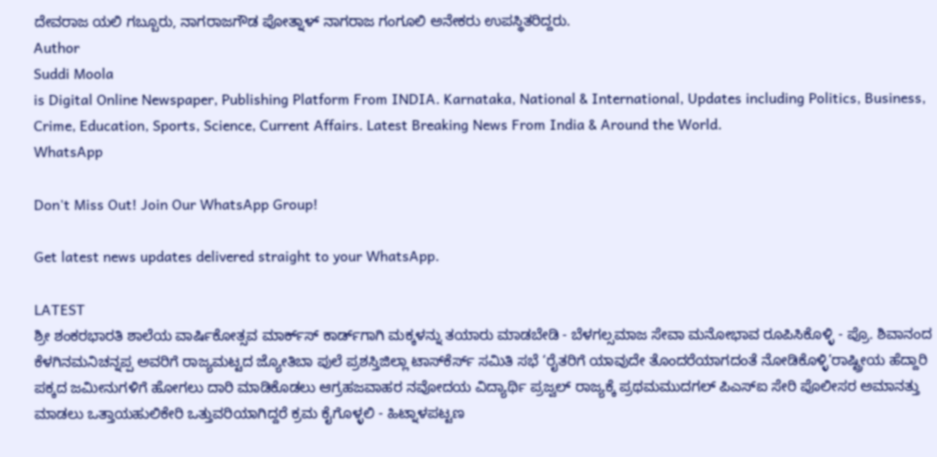ದೇವರಾಜ ಯಲಿ ಗಬ್ಬೂರು, ನಾಗರಾಜಗೌಡ ಪೋತ್ನಾಳ್‌ ನಾಗರಾಜ ಗಂಗೂಲಿ ಅನೇಕರು ಉಪಸ್ಥಿತರಿದ್ದರು.
Author
Suddi Moola
is Digital Online Newspaper, Publishing Platform From INDIA. Karnataka, National & International, Updates including Politics, Business, Crime, Education, Sports, Science, Current Affairs. Latest Breaking News From India & Around the World.
WhatsApp

Don't Miss Out! Join Our WhatsApp Group!

Get latest news updates delivered straight to your WhatsApp.

LATEST
ಶ್ರೀ ಶಂಕರಭಾರತಿ ಶಾಲೆಯ ವಾರ್ಷಿಕೋತ್ಸವ ಮಾರ್ಕ್‌ಸ್‌ ಕಾರ್ಡ್‌ಗಾಗಿ ಮಕ್ಕಳನ್ನು ತಯಾರು ಮಾಡಬೇಡಿ - ಬೆಳಗಲ್ಸಮಾಜ ಸೇವಾ ಮನೋಭಾವ ರೂಪಿಸಿಕೊಳ್ಳಿ - ಪ್ರೊ. ಶಿವಾನಂದ ಕೆಳಗಿನಮನಿಚನ್ನಪ್ಪ ಅವರಿಗೆ ರಾಜ್ಯಮಟ್ಟದ ಜ್ಯೋತಿಬಾ ಪುಲೆ ಪ್ರಶಸ್ತಿಜಿಲ್ಲಾ ಟಾಸ್‌‌ಕೆರ್ಸ್ ಸಮಿತಿ ಸಭೆ ‘ರೈತರಿಗೆ ಯಾವುದೇ ತೊಂದರೆಯಾಗದಂತೆ ನೋಡಿಕೊಳ್ಳಿ’ರಾಷ್ಟ್ರೀಯ ಹೆದ್ದಾರಿ ಪಕ್ಕದ ಜಮೀನುಗಳಿಗೆ ಹೋಗಲು ದಾರಿ ಮಾಡಿಕೊಡಲು ಆಗ್ರಹಜವಾಹರ ನವೋದಯ ವಿದ್ಯಾರ್ಥಿ ಪ್ರಜ್ವಲ್ ರಾಜ್ಯಕ್ಕೆ ಪ್ರಥಮಮುದಗಲ್ ಪಿಎಸ್‌ಐ ಸೇರಿ ಪೊಲೀಸರ ಅಮಾನತ್ತು ಮಾಡಲು ಒತ್ತಾಯಹುಲಿಕೇರಿ ಒತ್ತುವರಿಯಾಗಿದ್ದರೆ ಕ್ರಮ ಕೈಗೊಳ್ಳಲಿ - ಹಿಟ್ನಾಳಪಟ್ಟಣ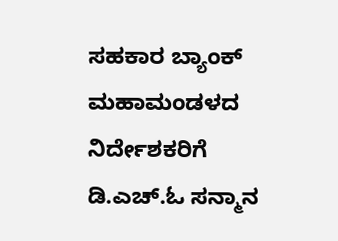ಸಹಕಾರ ಬ್ಯಾಂಕ್ ಮಹಾಮಂಡಳದ ನಿರ್ದೇಶಕರಿಗೆ ಡಿ.ಎಚ್.ಓ ಸನ್ಮಾನ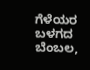ಗೆಳೆಯರ ಬಳಗದ ಬೆಂಬಲ,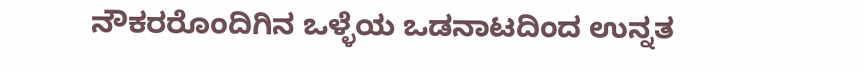ನೌಕರರೊಂದಿಗಿನ ಒಳ್ಳೆಯ ಒಡನಾಟದಿಂದ ಉನ್ನತ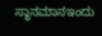ಸ್ಥಾನಮಾನಇಂದು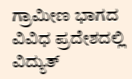ಗ್ರಾಮೀಣ ಭಾಗದ ವಿವಿಧ ಪ್ರದೇಶದಲ್ಲಿ ವಿದ್ಯುತ್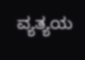ವ್ಯತ್ಯಯ